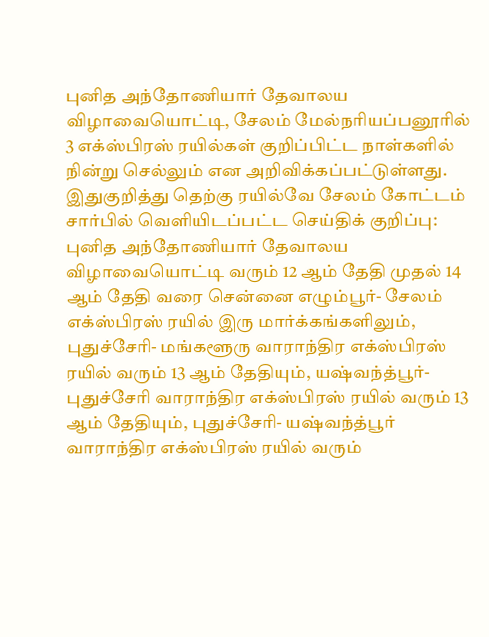புனித அந்தோணியார் தேவாலய விழாவையொட்டி, சேலம் மேல்நரியப்பனூரில் 3 எக்ஸ்பிரஸ் ரயில்கள் குறிப்பிட்ட நாள்களில் நின்று செல்லும் என அறிவிக்கப்பட்டுள்ளது.
இதுகுறித்து தெற்கு ரயில்வே சேலம் கோட்டம் சார்பில் வெளியிடப்பட்ட செய்திக் குறிப்பு:
புனித அந்தோணியார் தேவாலய விழாவையொட்டி வரும் 12 ஆம் தேதி முதல் 14 ஆம் தேதி வரை சென்னை எழும்பூர்- சேலம் எக்ஸ்பிரஸ் ரயில் இரு மார்க்கங்களிலும், புதுச்சேரி- மங்களூரு வாராந்திர எக்ஸ்பிரஸ் ரயில் வரும் 13 ஆம் தேதியும், யஷ்வந்த்பூர்- புதுச்சேரி வாராந்திர எக்ஸ்பிரஸ் ரயில் வரும் 13 ஆம் தேதியும், புதுச்சேரி- யஷ்வந்த்பூர் வாராந்திர எக்ஸ்பிரஸ் ரயில் வரும்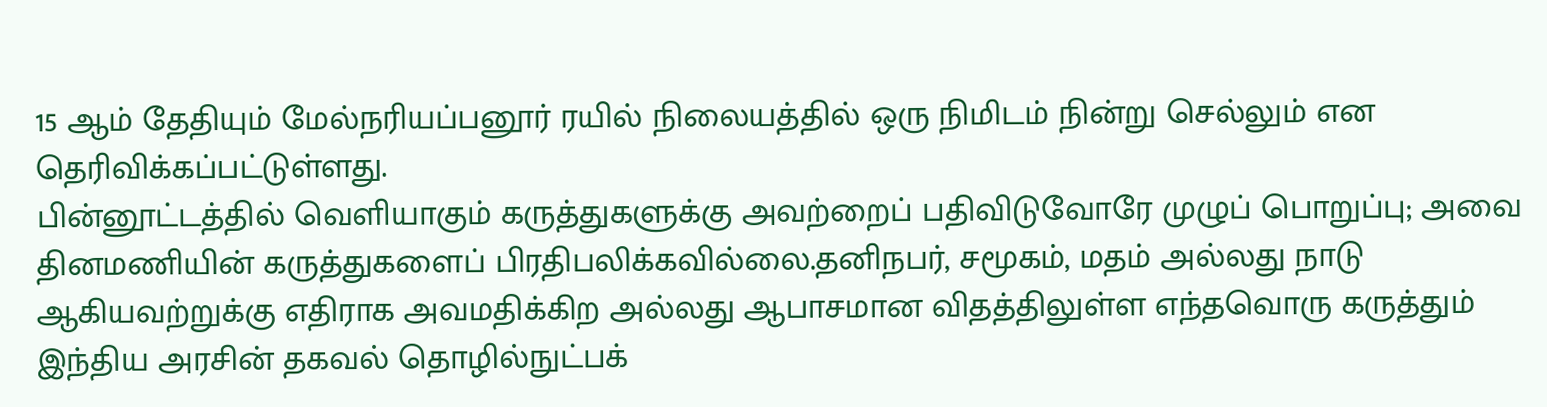15 ஆம் தேதியும் மேல்நரியப்பனூர் ரயில் நிலையத்தில் ஒரு நிமிடம் நின்று செல்லும் என தெரிவிக்கப்பட்டுள்ளது.
பின்னூட்டத்தில் வெளியாகும் கருத்துகளுக்கு அவற்றைப் பதிவிடுவோரே முழுப் பொறுப்பு; அவை தினமணியின் கருத்துகளைப் பிரதிபலிக்கவில்லை.தனிநபர், சமூகம், மதம் அல்லது நாடு ஆகியவற்றுக்கு எதிராக அவமதிக்கிற அல்லது ஆபாசமான விதத்திலுள்ள எந்தவொரு கருத்தும் இந்திய அரசின் தகவல் தொழில்நுட்பக்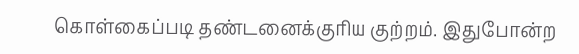கொள்கைப்படி தண்டனைக்குரிய குற்றம். இதுபோன்ற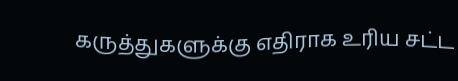கருத்துகளுக்கு எதிராக உரிய சட்ட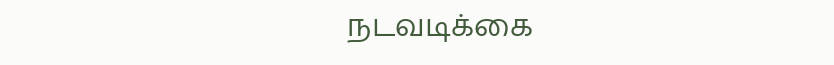நடவடிக்கை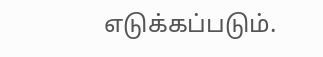எடுக்கப்படும்.